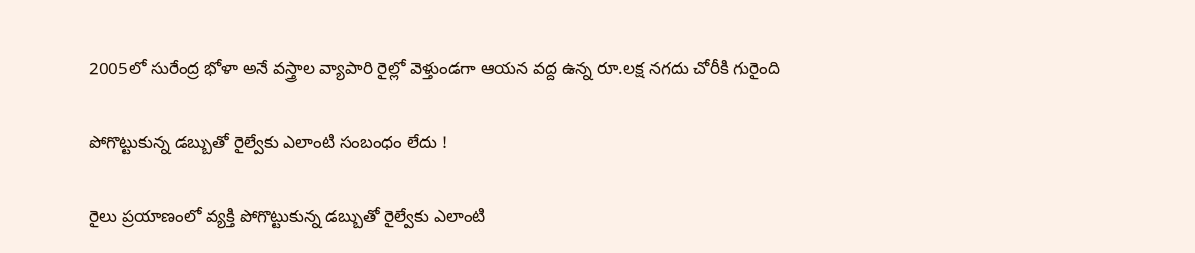2005లో సురేంద్ర భోళా అనే వస్త్రాల వ్యాపారి రైల్లో వెళ్తుండగా ఆయన వద్ద ఉన్న రూ.లక్ష నగదు చోరీకి గురైంది

పోగొట్టుకున్న డబ్బుతో రైల్వేకు ఎలాంటి సంబంధం లేదు !

రైలు ప్రయాణంలో వ్యక్తి పోగొట్టుకున్న డబ్బుతో రైల్వేకు ఎలాంటి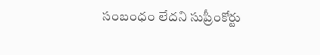సంబంధం లేదని సుప్రీంకోర్టు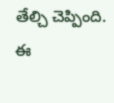తేల్చి చెప్పింది. ఈ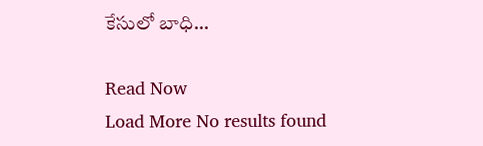కేసులో బాధి…

Read Now
Load More No results found